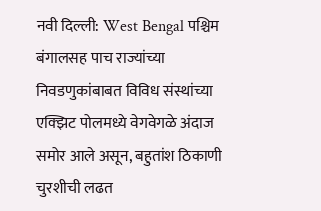नवी दिल्ली: West Bengal पश्चिम बंगालसह पाच राज्यांच्या निवडणुकांबाबत विविध संस्थांच्या एक्झिट पोलमध्ये वेगवेगळे अंदाज समोर आले असून, बहुतांश ठिकाणी चुरशीची लढत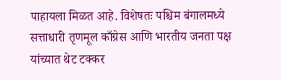पाहायला मिळत आहे. विशेषतः पश्चिम बंगालमध्ये सत्ताधारी तृणमूल काँग्रेस आणि भारतीय जनता पक्ष यांच्यात थेट टक्कर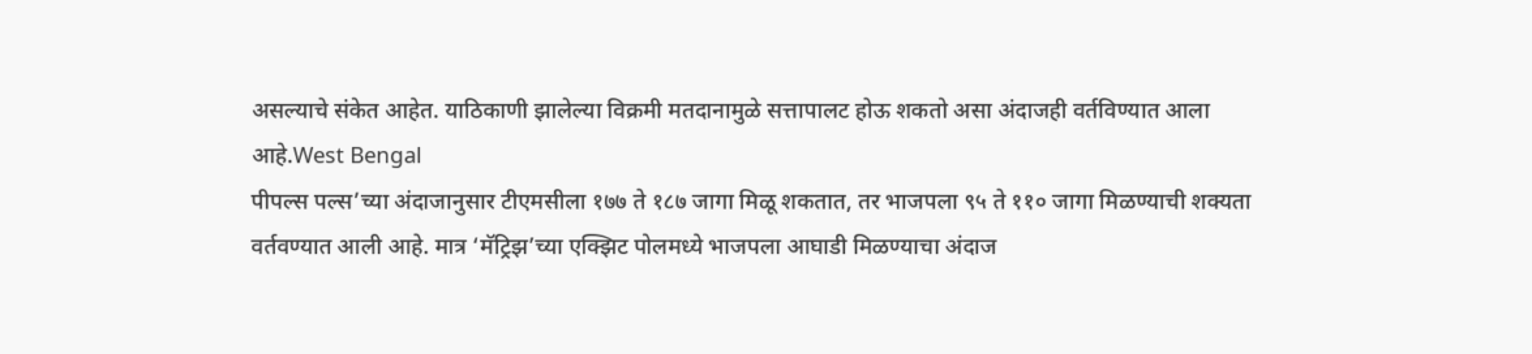असल्याचे संकेत आहेत. याठिकाणी झालेल्या विक्रमी मतदानामुळे सत्तापालट होऊ शकतो असा अंदाजही वर्तविण्यात आला आहे.West Bengal
पीपल्स पल्स’च्या अंदाजानुसार टीएमसीला १७७ ते १८७ जागा मिळू शकतात, तर भाजपला ९५ ते ११० जागा मिळण्याची शक्यता वर्तवण्यात आली आहे. मात्र ‘मॅट्रिझ’च्या एक्झिट पोलमध्ये भाजपला आघाडी मिळण्याचा अंदाज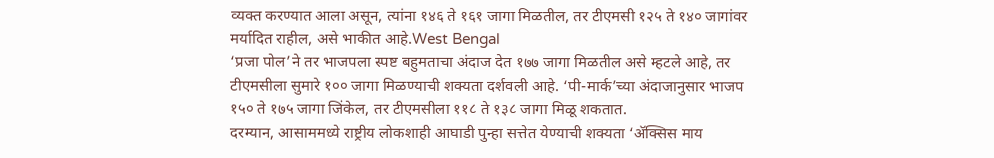व्यक्त करण्यात आला असून, त्यांना १४६ ते १६१ जागा मिळतील, तर टीएमसी १२५ ते १४० जागांवर मर्यादित राहील, असे भाकीत आहे.West Bengal
‘प्रजा पोल’ने तर भाजपला स्पष्ट बहुमताचा अंदाज देत १७७ जागा मिळतील असे म्हटले आहे, तर टीएमसीला सुमारे १०० जागा मिळण्याची शक्यता दर्शवली आहे. ‘पी-मार्क’च्या अंदाजानुसार भाजप १५० ते १७५ जागा जिंकेल, तर टीएमसीला ११८ ते १३८ जागा मिळू शकतात.
दरम्यान, आसाममध्ये राष्ट्रीय लोकशाही आघाडी पुन्हा सत्तेत येण्याची शक्यता ‘ॲक्सिस माय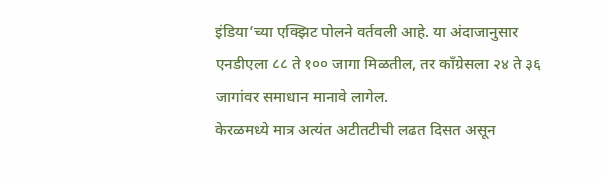इंडिया’च्या एक्झिट पोलने वर्तवली आहे. या अंदाजानुसार एनडीएला ८८ ते १०० जागा मिळतील, तर काँग्रेसला २४ ते ३६ जागांवर समाधान मानावे लागेल.
केरळमध्ये मात्र अत्यंत अटीतटीची लढत दिसत असून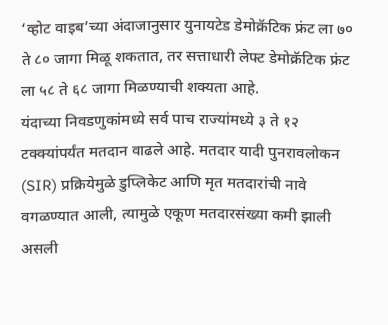‘व्होट वाइब’च्या अंदाजानुसार युनायटेड डेमोक्रॅटिक फ्रंट ला ७० ते ८० जागा मिळू शकतात, तर सत्ताधारी लेफ्ट डेमोक्रॅटिक फ्रंट ला ५८ ते ६८ जागा मिळण्याची शक्यता आहे.
यंदाच्या निवडणुकांमध्ये सर्व पाच राज्यांमध्ये ३ ते १२ टक्क्यांपर्यंत मतदान वाढले आहे. मतदार यादी पुनरावलोकन (SIR) प्रक्रियेमुळे डुप्लिकेट आणि मृत मतदारांची नावे वगळण्यात आली, त्यामुळे एकूण मतदारसंख्या कमी झाली असली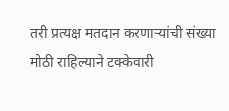तरी प्रत्यक्ष मतदान करणाऱ्यांची संख्या मोठी राहिल्याने टक्केवारी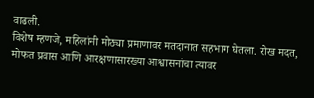वाढली.
विशेष म्हणजे, महिलांनी मोठ्या प्रमाणावर मतदानात सहभाग घेतला. रोख मदत, मोफत प्रवास आणि आरक्षणासारख्या आश्वासनांचा त्यावर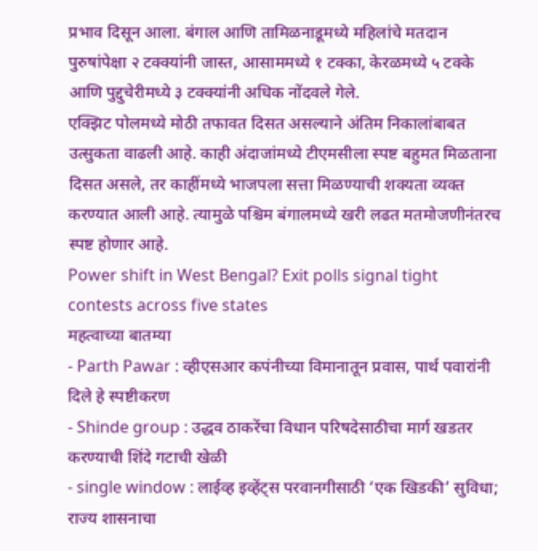प्रभाव दिसून आला. बंगाल आणि तामिळनाडूमध्ये महिलांचे मतदान पुरुषांपेक्षा २ टक्क्यांनी जास्त, आसाममध्ये १ टक्का, केरळमध्ये ५ टक्के आणि पुद्दुचेरीमध्ये ३ टक्क्यांनी अधिक नोंदवले गेले.
एक्झिट पोलमध्ये मोठी तफावत दिसत असल्याने अंतिम निकालांबाबत उत्सुकता वाढली आहे. काही अंदाजांमध्ये टीएमसीला स्पष्ट बहुमत मिळताना दिसत असले, तर काहींमध्ये भाजपला सत्ता मिळण्याची शक्यता व्यक्त करण्यात आली आहे. त्यामुळे पश्चिम बंगालमध्ये खरी लढत मतमोजणीनंतरच स्पष्ट होणार आहे.
Power shift in West Bengal? Exit polls signal tight contests across five states
महत्वाच्या बातम्या
- Parth Pawar : व्हीएसआर कपंनीच्या विमानातून प्रवास, पार्थ पवारांनी दिले हे स्पष्टीकरण
- Shinde group : उद्धव ठाकरेंचा विधान परिषदेसाठीचा मार्ग खडतर करण्याची शिंदे गटाची खेळी
- single window : लाईव्ह इव्हेंट्स परवानगीसाठी ‘एक खिडकी’ सुविधा; राज्य शासनाचा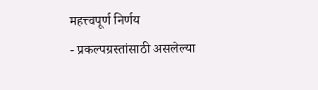महत्त्वपूर्ण निर्णय
- प्रकल्पग्रस्तांसाठी असलेल्या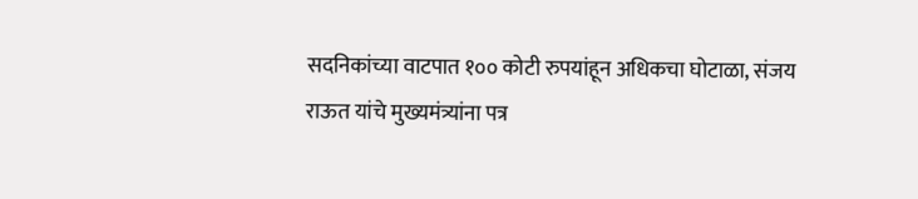सदनिकांच्या वाटपात १०० कोटी रुपयांहून अधिकचा घोटाळा, संजय राऊत यांचे मुख्यमंत्र्यांना पत्र